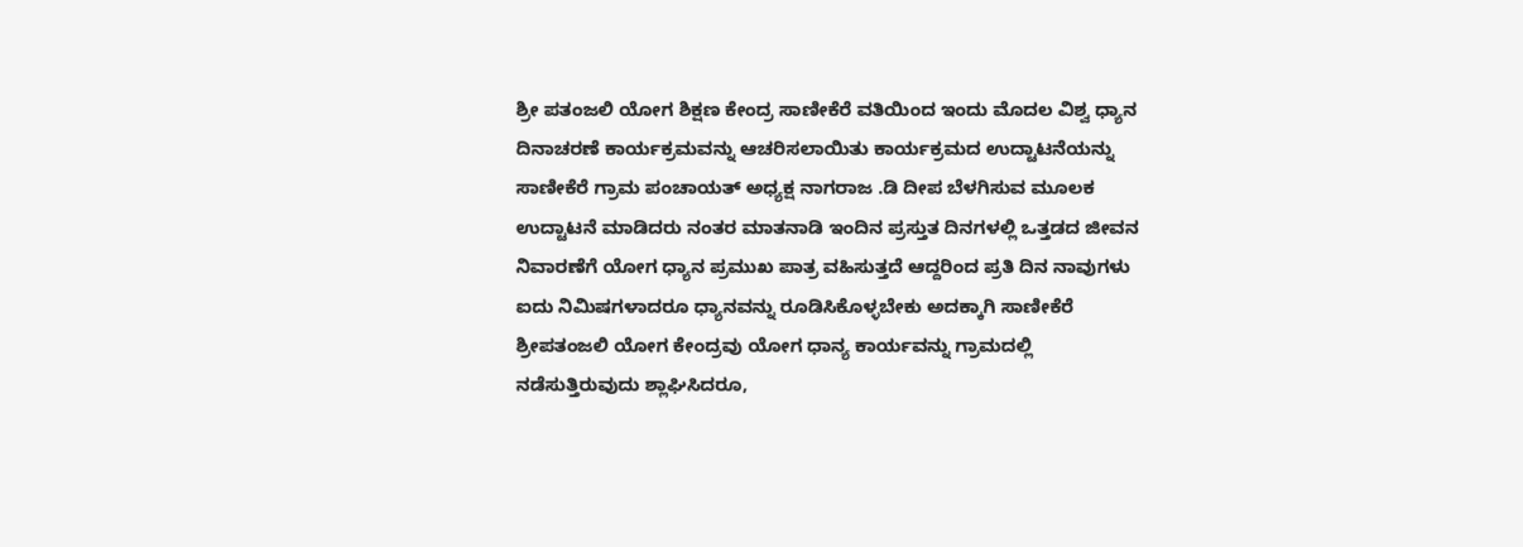ಶ್ರೀ ಪತಂಜಲಿ ಯೋಗ ಶಿಕ್ಷಣ ಕೇಂದ್ರ ಸಾಣೀಕೆರೆ ವತಿಯಿಂದ ಇಂದು ಮೊದಲ ವಿಶ್ವ ಧ್ಯಾನ ದಿನಾಚರಣೆ ಕಾರ್ಯಕ್ರಮವನ್ನು ಆಚರಿಸಲಾಯಿತು ಕಾರ್ಯಕ್ರಮದ ಉದ್ಟಾಟನೆಯನ್ನು ಸಾಣೀಕೆರೆ ಗ್ರಾಮ ಪಂಚಾಯತ್ ಅಧ್ಯಕ್ಷ ನಾಗರಾಜ .ಡಿ ದೀಪ ಬೆಳಗಿಸುವ ಮೂಲಕ ಉದ್ಟಾಟನೆ ಮಾಡಿದರು ನಂತರ ಮಾತನಾಡಿ ಇಂದಿನ ಪ್ರಸ್ತುತ ದಿನಗಳಲ್ಲಿ ಒತ್ತಡದ ಜೀವನ ನಿವಾರಣೆಗೆ ಯೋಗ ಧ್ಯಾನ ಪ್ರಮುಖ ಪಾತ್ರ ವಹಿಸುತ್ತದೆ ಆದ್ದರಿಂದ ಪ್ರತಿ ದಿನ ನಾವುಗಳು ಐದು ನಿಮಿಷಗಳಾದರೂ ಧ್ಯಾನವನ್ನು ರೂಡಿಸಿಕೊಳ್ಳಬೇಕು ಅದಕ್ಕಾಗಿ ಸಾಣೀಕೆರೆ ಶ್ರೀಪತಂಜಲಿ ಯೋಗ ಕೇಂದ್ರವು ಯೋಗ ಧಾನ್ಯ ಕಾರ್ಯವನ್ನು ಗ್ರಾಮದಲ್ಲಿ ನಡೆಸುತ್ತಿರುವುದು ಶ್ಲಾಘಿಸಿದರೂ,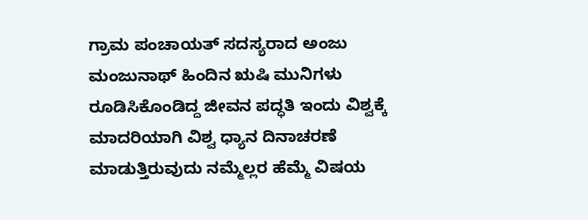ಗ್ರಾಮ ಪಂಚಾಯತ್ ಸದಸ್ಯರಾದ ಅಂಜು ಮಂಜುನಾಥ್ ಹಿಂದಿನ ಋಷಿ ಮುನಿಗಳು ರೂಡಿಸಿಕೊಂಡಿದ್ದ ಜೀವನ ಪದ್ಧತಿ ಇಂದು ವಿಶ್ವಕ್ಕೆ ಮಾದರಿಯಾಗಿ ವಿಶ್ವ ಧ್ಯಾನ ದಿನಾಚರಣೆ ಮಾಡುತ್ತಿರುವುದು ನಮ್ಮೆಲ್ಲರ ಹೆಮ್ಮೆ ವಿಷಯ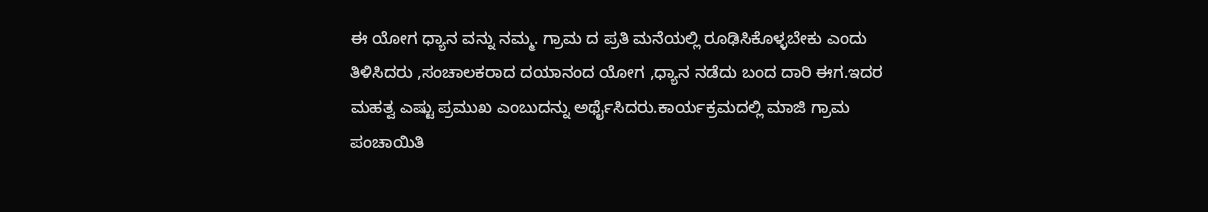ಈ ಯೋಗ ಧ್ಯಾನ ವನ್ನು ನಮ್ಮ. ಗ್ರಾಮ ದ ಪ್ರತಿ ಮನೆಯಲ್ಲಿ ರೂಢಿಸಿಕೊಳ್ಳಬೇಕು ಎಂದು ತಿಳಿಸಿದರು ,ಸಂಚಾಲಕರಾದ ದಯಾನಂದ ಯೋಗ ,ಧ್ಯಾನ ನಡೆದು ಬಂದ ದಾರಿ ಈಗ.ಇದರ ಮಹತ್ವ ಎಷ್ಟು ಪ್ರಮುಖ ಎಂಬುದನ್ನು ಅರ್ಥೈಸಿದರು.ಕಾರ್ಯಕ್ರಮದಲ್ಲಿ ಮಾಜಿ ಗ್ರಾಮ ಪಂಚಾಯಿತಿ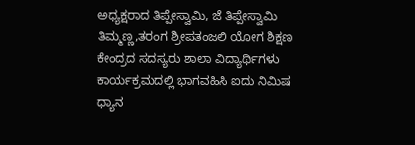ಅಧ್ಯಕ್ಷರಾದ ತಿಪ್ಪೇಸ್ವಾಮಿ, ಜೆ ತಿಪ್ಪೇಸ್ವಾಮಿ ತಿಮ್ಮಣ್ಣ,ತರಂಗ ಶ್ರೀಪತಂಜಲಿ ಯೋಗ ಶಿಕ್ಷಣ ಕೇಂದ್ರದ ಸದಸ್ಯರು ಶಾಲಾ ವಿದ್ಯಾರ್ಥಿಗಳು ಕಾರ್ಯಕ್ರಮದಲ್ಲಿ ಭಾಗವಹಿಸಿ ಐದು ನಿಮಿಷ ಧ್ಯಾನ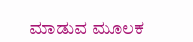ಮಾಡುವ ಮೂಲಕ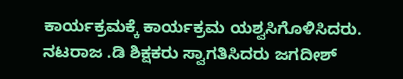ಕಾರ್ಯಕ್ರಮಕ್ಕೆ ಕಾರ್ಯಕ್ರಮ ಯಶ್ವಸಿಗೊಳಿಸಿದರು. ನಟರಾಜ .ಡಿ ಶಿಕ್ಷಕರು ಸ್ವಾಗತಿಸಿದರು ಜಗದೀಶ್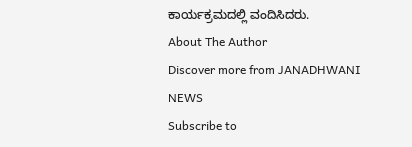ಕಾರ್ಯಕ್ರಮದಲ್ಲಿ ವಂದಿಸಿದರು.
About The Author
Discover more from JANADHWANI NEWS
Subscribe to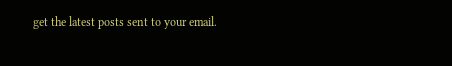get the latest posts sent to your email.